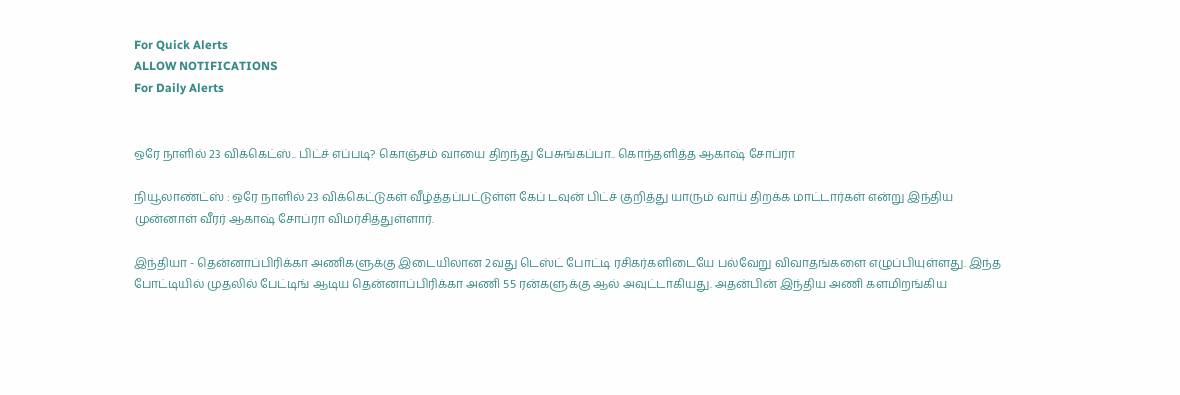For Quick Alerts
ALLOW NOTIFICATIONS
For Daily Alerts


ஒரே நாளில் 23 விக்கெட்ஸ்.. பிட்ச் எப்படி? கொஞ்சம் வாயை திறந்து பேசுங்கப்பா.. கொந்தளித்த ஆகாஷ் சோப்ரா

நியூலாண்ட்ஸ் : ஒரே நாளில் 23 விக்கெட்டுகள் வீழ்த்தப்பட்டுள்ள கேப் டவுன் பிட்ச் குறித்து யாரும் வாய் திறக்க மாட்டார்கள் என்று இந்திய முன்னாள் வீரர் ஆகாஷ் சோப்ரா விமர்சித்துள்ளார்.

இந்தியா - தென்னாப்பிரிக்கா அணிகளுக்கு இடையிலான 2வது டெஸ்ட் போட்டி ரசிகர்களிடையே பல்வேறு விவாதங்களை எழுப்பியுள்ளது. இந்த போட்டியில் முதலில் பேட்டிங் ஆடிய தென்னாப்பிரிக்கா அணி 55 ரன்களுக்கு ஆல் அவுட்டாகியது. அதன்பின் இந்திய அணி களமிறங்கிய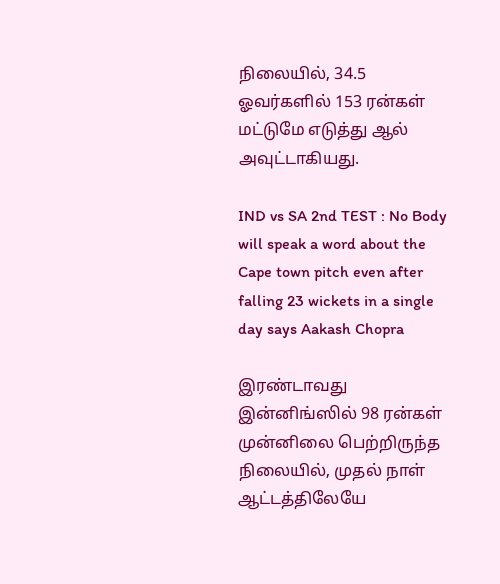நிலையில், 34.5 ஓவர்களில் 153 ரன்கள் மட்டுமே எடுத்து ஆல் அவுட்டாகியது.

IND vs SA 2nd TEST : No Body will speak a word about the Cape town pitch even after falling 23 wickets in a single day says Aakash Chopra

இரண்டாவது இன்னிங்ஸில் 98 ரன்கள் முன்னிலை பெற்றிருந்த நிலையில், முதல் நாள் ஆட்டத்திலேயே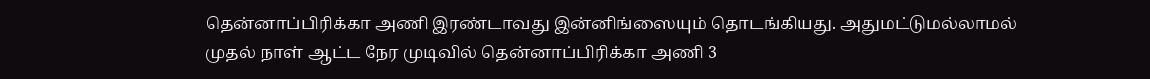தென்னாப்பிரிக்கா அணி இரண்டாவது இன்னிங்ஸையும் தொடங்கியது. அதுமட்டுமல்லாமல் முதல் நாள் ஆட்ட நேர முடிவில் தென்னாப்பிரிக்கா அணி 3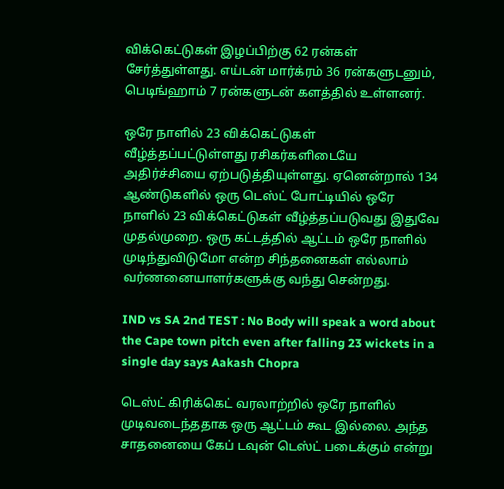விக்கெட்டுகள் இழப்பிற்கு 62 ரன்கள் சேர்த்துள்ளது. எய்டன் மார்க்ரம் 36 ரன்களுடனும், பெடிங்ஹாம் 7 ரன்களுடன் களத்தில் உள்ளனர்.

ஒரே நாளில் 23 விக்கெட்டுகள் வீழ்த்தப்பட்டுள்ளது ரசிகர்களிடையே அதிர்ச்சியை ஏற்படுத்தியுள்ளது. ஏனென்றால் 134 ஆண்டுகளில் ஒரு டெஸ்ட் போட்டியில் ஒரே நாளில் 23 விக்கெட்டுகள் வீழ்த்தப்படுவது இதுவே முதல்முறை. ஒரு கட்டத்தில் ஆட்டம் ஒரே நாளில் முடிந்துவிடுமோ என்ற சிந்தனைகள் எல்லாம் வர்ணனையாளர்களுக்கு வந்து சென்றது.

IND vs SA 2nd TEST : No Body will speak a word about the Cape town pitch even after falling 23 wickets in a single day says Aakash Chopra

டெஸ்ட் கிரிக்கெட் வரலாற்றில் ஒரே நாளில் முடிவடைந்ததாக ஒரு ஆட்டம் கூட இல்லை. அந்த சாதனையை கேப் டவுன் டெஸ்ட் படைக்கும் என்று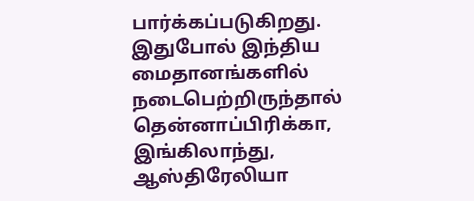பார்க்கப்படுகிறது. இதுபோல் இந்திய மைதானங்களில் நடைபெற்றிருந்தால் தென்னாப்பிரிக்கா, இங்கிலாந்து, ஆஸ்திரேலியா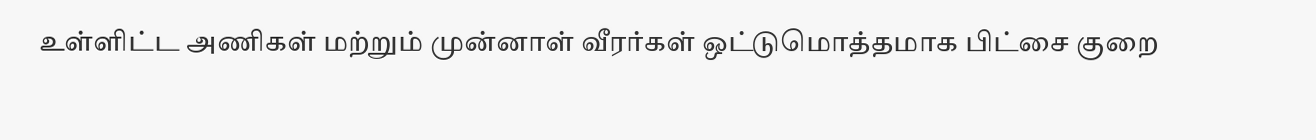உள்ளிட்ட அணிகள் மற்றும் முன்னாள் வீரர்கள் ஒட்டுமொத்தமாக பிட்சை குறை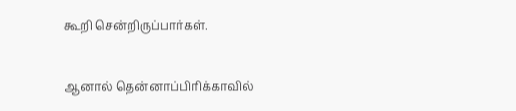கூறி சென்றிருப்பார்கள்.

ஆனால் தென்னாப்பிரிக்காவில்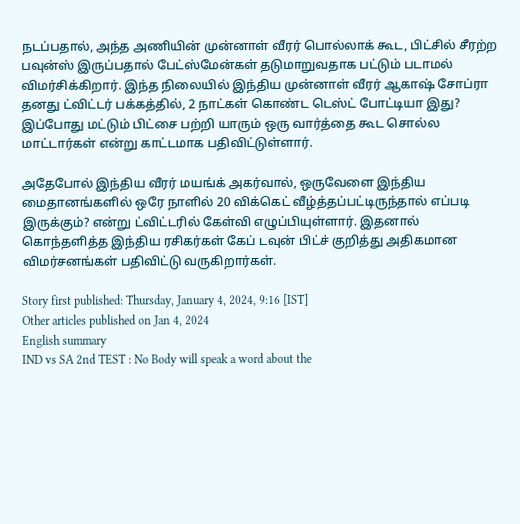நடப்பதால், அந்த அணியின் முன்னாள் வீரர் பொல்லாக் கூட, பிட்சில் சீரற்ற பவுன்ஸ் இருப்பதால் பேட்ஸ்மேன்கள் தடுமாறுவதாக பட்டும் படாமல் விமர்சிக்கிறார். இந்த நிலையில் இந்திய முன்னாள் வீரர் ஆகாஷ் சோப்ரா தனது ட்விட்டர் பக்கத்தில், 2 நாட்கள் கொண்ட டெஸ்ட் போட்டியா இது? இப்போது மட்டும் பிட்சை பற்றி யாரும் ஒரு வார்த்தை கூட சொல்ல மாட்டார்கள் என்று காட்டமாக பதிவிட்டுள்ளார்.

அதேபோல் இந்திய வீரர் மயங்க் அகர்வால், ஒருவேளை இந்திய மைதானங்களில் ஒரே நாளில் 20 விக்கெட் வீழ்த்தப்பட்டிருந்தால் எப்படி இருக்கும்? என்று ட்விட்டரில் கேள்வி எழுப்பியுள்ளார். இதனால் கொந்தளித்த இந்திய ரசிகர்கள் கேப் டவுன் பிட்ச் குறித்து அதிகமான விமர்சனங்கள் பதிவிட்டு வருகிறார்கள்.

Story first published: Thursday, January 4, 2024, 9:16 [IST]
Other articles published on Jan 4, 2024
English summary
IND vs SA 2nd TEST : No Body will speak a word about the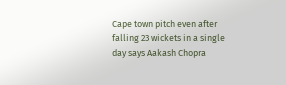Cape town pitch even after falling 23 wickets in a single day says Aakash Chopra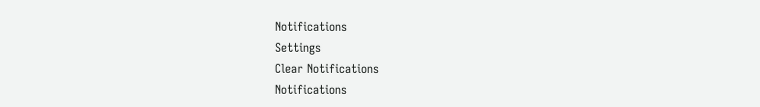Notifications
Settings
Clear Notifications
Notifications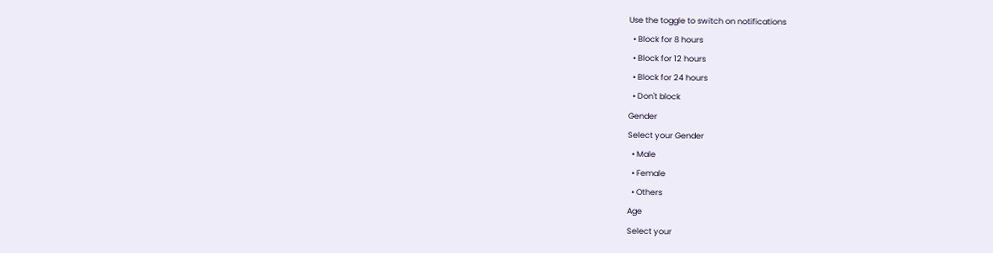Use the toggle to switch on notifications
  • Block for 8 hours
  • Block for 12 hours
  • Block for 24 hours
  • Don't block
Gender
Select your Gender
  • Male
  • Female
  • Others
Age
Select your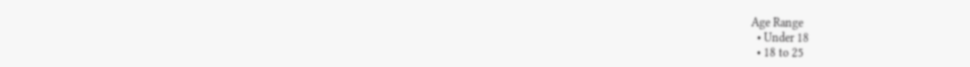Age Range
  • Under 18
  • 18 to 25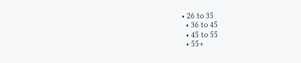• 26 to 35
  • 36 to 45
  • 45 to 55
  • 55+